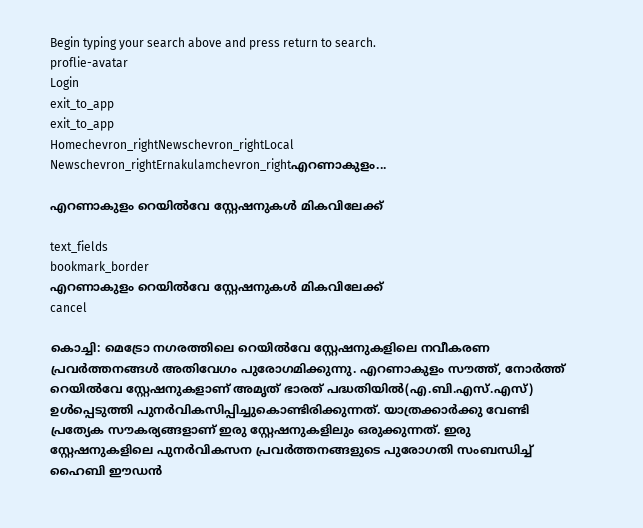Begin typing your search above and press return to search.
proflie-avatar
Login
exit_to_app
exit_to_app
Homechevron_rightNewschevron_rightLocal Newschevron_rightErnakulamchevron_rightഎറണാകുളം...

എറണാകുളം റെയിൽവേ സ്റ്റേഷനുകൾ മികവിലേക്ക്

text_fields
bookmark_border
എറണാകുളം റെയിൽവേ സ്റ്റേഷനുകൾ മികവിലേക്ക്
cancel

കൊച്ചി: മെട്രോ നഗരത്തിലെ റെയിൽവേ സ്റ്റേഷനുകളിലെ നവീകരണ പ്രവർത്തനങ്ങൾ അതിവേഗം പുരോഗമിക്കുന്നു. എറണാകുളം സൗത്ത്, നോർത്ത് റെയിൽവേ സ്റ്റേഷനുകളാണ് അമൃത് ഭാരത് പദ്ധതിയിൽ(എ.ബി.എസ്.എസ്) ഉൾപ്പെടുത്തി പുനർവികസിപ്പിച്ചുകൊണ്ടിരിക്കുന്നത്. യാത്രക്കാർക്കു വേണ്ടി പ്രത്യേക സൗകര്യങ്ങളാണ് ഇരു സ്റ്റേഷനുകളിലും ഒരുക്കുന്നത്. ഇരു സ്റ്റേഷനുകളിലെ പുനർവികസന പ്രവർത്തനങ്ങളുടെ പുരോഗതി സംബന്ധിച്ച് ഹൈബി ഈഡൻ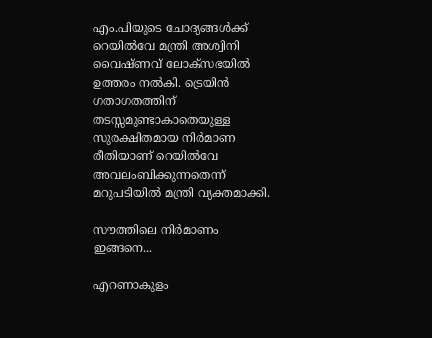എം.പിയുടെ ചോദ്യങ്ങൾക്ക് റെയിൽവേ മന്ത്രി അശ്വിനി വൈഷ്ണവ് ലോക്സഭയിൽ ഉത്തരം നൽകി. ട്രെയിൻ ഗതാഗതത്തിന് തടസ്സമുണ്ടാകാതെയുള്ള സുരക്ഷിതമായ നിർമാണ രീതിയാണ് റെയിൽവേ അവലംബിക്കുന്നതെന്ന് മറുപടിയിൽ മന്ത്രി വ്യക്തമാക്കി.

സൗത്തിലെ നിർമാണം ഇങ്ങനെ...

എറണാകുളം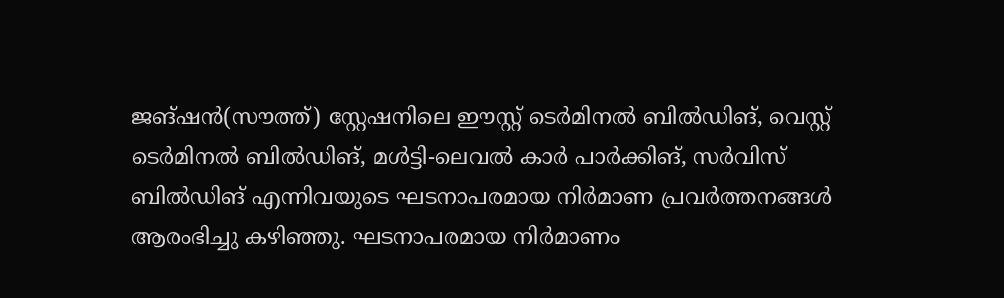ജങ്ഷൻ(സൗത്ത്) സ്റ്റേഷനിലെ ഈസ്റ്റ് ടെർമിനൽ ബിൽഡിങ്, വെസ്റ്റ് ടെർമിനൽ ബിൽഡിങ്, മൾട്ടി-ലെവൽ കാർ പാർക്കിങ്, സർവിസ് ബിൽഡിങ് എന്നിവയുടെ ഘടനാപരമായ നിർമാണ പ്രവർത്തനങ്ങൾ ആരംഭിച്ചു കഴിഞ്ഞു. ഘടനാപരമായ നിർമാണം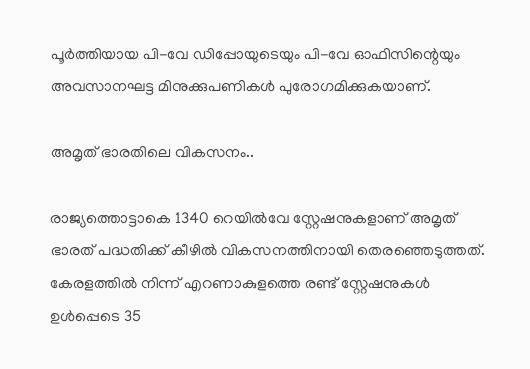പൂർത്തിയായ പി-വേ ഡിപ്പോയുടെയും പി-വേ ഓഫിസിന്റെയും അവസാനഘട്ട മിനുക്കുപണികൾ പുരോഗമിക്കുകയാണ്.

അമൃത് ഭാരതിലെ വികസനം..

രാജ്യത്തൊട്ടാകെ 1340 റെയിൽവേ സ്റ്റേഷനുകളാണ് അമൃത് ഭാരത് പദ്ധതിക്ക് കീഴിൽ വികസനത്തിനായി തെരഞ്ഞെടുത്തത്. കേരളത്തിൽ നിന്ന് എറണാകുളത്തെ രണ്ട് സ്റ്റേഷനുകൾ ഉൾപ്പെടെ 35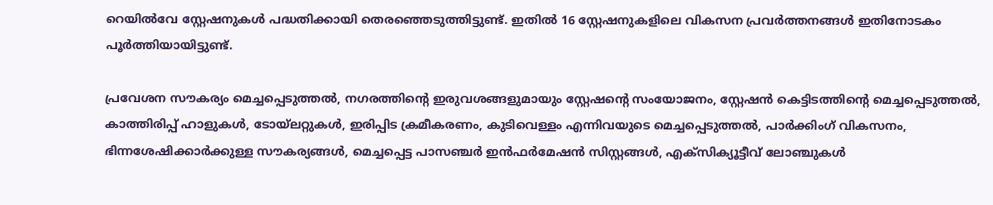റെയിൽവേ സ്റ്റേഷനുകൾ പദ്ധതിക്കായി തെരഞ്ഞെടുത്തിട്ടുണ്ട്. ഇതിൽ 16 സ്റ്റേഷനുകളിലെ വികസന പ്രവർത്തനങ്ങൾ ഇതിനോടകം പൂർത്തിയായിട്ടുണ്ട്.

പ്രവേശന സൗകര്യം മെച്ചപ്പെടുത്തൽ, നഗരത്തിന്റെ ഇരുവശങ്ങളുമായും സ്റ്റേഷന്റെ സംയോജനം, സ്റ്റേഷൻ കെട്ടിടത്തിന്റെ മെച്ചപ്പെടുത്തൽ, കാത്തിരിപ്പ് ഹാളുകൾ, ടോയ്‌ലറ്റുകൾ, ഇരിപ്പിട ക്രമീകരണം, കുടിവെള്ളം എന്നിവയുടെ മെച്ചപ്പെടുത്തൽ, പാർക്കിംഗ് വികസനം, ഭിന്നശേഷിക്കാർക്കുള്ള സൗകര്യങ്ങൾ, മെച്ചപ്പെട്ട പാസഞ്ചർ ഇൻഫർമേഷൻ സിസ്റ്റങ്ങൾ, എക്സിക്യൂട്ടീവ് ലോഞ്ചുകൾ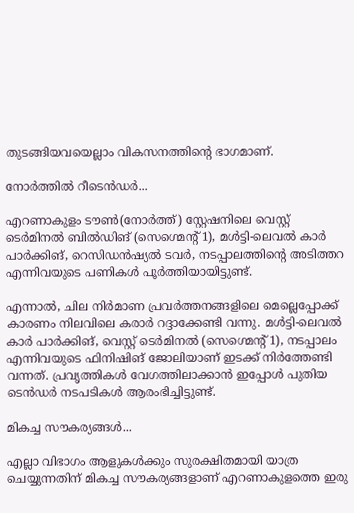തുടങ്ങിയവയെല്ലാം വികസനത്തിന്റെ ഭാഗമാണ്.

നോർത്തിൽ റീടെൻഡർ...

എറണാകുളം ടൗൺ(നോർത്ത്) സ്റ്റേഷനിലെ വെസ്റ്റ് ടെർമിനൽ ബിൽഡിങ് (സെഗ്മെന്റ് 1), മൾട്ടി-ലെവൽ കാർ പാർക്കിങ്, റെസിഡൻഷ്യൽ ടവർ, നടപ്പാലത്തിന്റെ അടിത്തറ എന്നിവയുടെ പണികൾ പൂർത്തിയായിട്ടുണ്ട്.

എന്നാൽ, ചില നിർമാണ പ്രവർത്തനങ്ങളിലെ മെല്ലെപ്പോക്ക് കാരണം നിലവിലെ കരാർ റദ്ദാക്കേണ്ടി വന്നു. മൾട്ടി-ലെവൽ കാർ പാർക്കിങ്, വെസ്റ്റ് ടെർമിനൽ (സെഗ്മെന്റ് 1), നടപ്പാലം എന്നിവയുടെ ഫിനിഷിങ് ജോലിയാണ് ഇടക്ക് നിർത്തേണ്ടി വന്നത്. പ്രവൃത്തികൾ വേഗത്തിലാക്കാൻ ഇപ്പോൾ പുതിയ ടെൻഡർ നടപടികൾ ആരംഭിച്ചിട്ടുണ്ട്.

മികച്ച സൗകര്യങ്ങൾ...

എല്ലാ വിഭാഗം ആളുകൾക്കും സുരക്ഷിതമായി യാത്ര ചെയ്യുന്നതിന് മികച്ച സൗകര്യങ്ങളാണ് എറണാകുളത്തെ ഇരു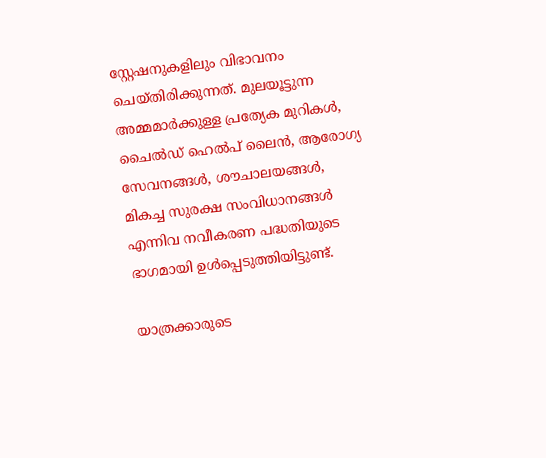സ്റ്റേഷനുകളിലും വിഭാവനം ചെയ്തിരിക്കുന്നത്. മുലയൂട്ടുന്ന അമ്മമാർക്കുള്ള പ്രത്യേക മുറികൾ, ചൈൽഡ് ഹെൽപ് ലൈൻ, ആരോഗ്യ സേവനങ്ങൾ, ശൗചാലയങ്ങൾ, മികച്ച സുരക്ഷ സംവിധാനങ്ങൾ എന്നിവ നവീകരണ പദ്ധതിയുടെ ഭാഗമായി ഉൾപ്പെടുത്തിയിട്ടുണ്ട്.

യാത്രക്കാരുടെ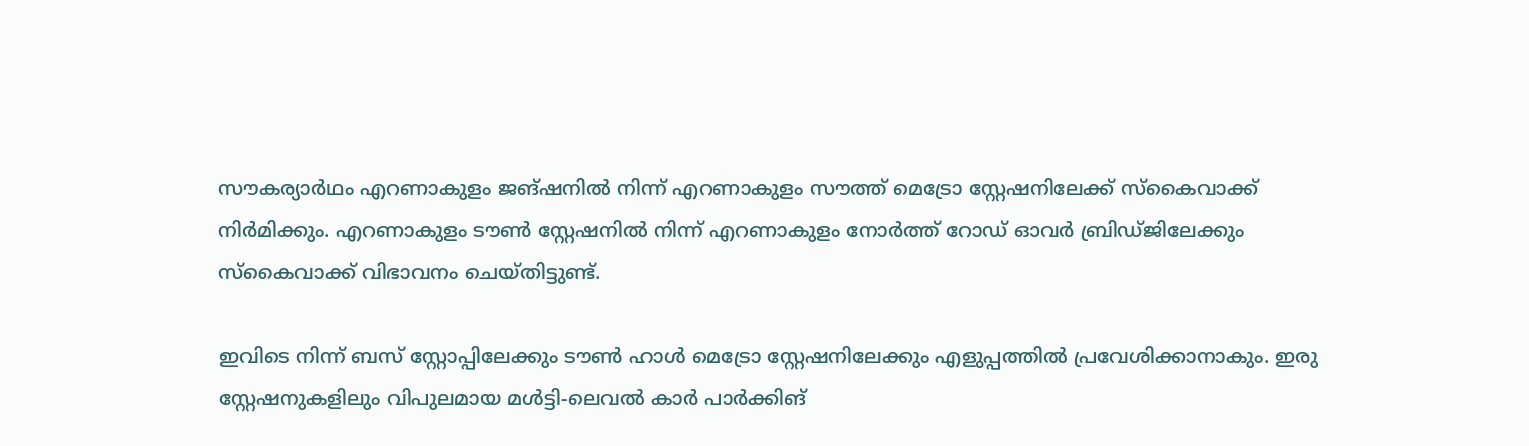സൗകര്യാർഥം എറണാകുളം ജങ്ഷനിൽ നിന്ന് എറണാകുളം സൗത്ത് മെട്രോ സ്റ്റേഷനിലേക്ക് സ്കൈവാക്ക് നിർമിക്കും. എറണാകുളം ടൗൺ സ്റ്റേഷനിൽ നിന്ന് എറണാകുളം നോർത്ത് റോഡ് ഓവർ ബ്രിഡ്ജിലേക്കും സ്കൈവാക്ക് വിഭാവനം ചെയ്തിട്ടുണ്ട്.

ഇവിടെ നിന്ന് ബസ് സ്റ്റോപ്പിലേക്കും ടൗൺ ഹാൾ മെട്രോ സ്റ്റേഷനിലേക്കും എളുപ്പത്തിൽ പ്രവേശിക്കാനാകും. ഇരു സ്റ്റേഷനുകളിലും വിപുലമായ മൾട്ടി-ലെവൽ കാർ പാർക്കിങ്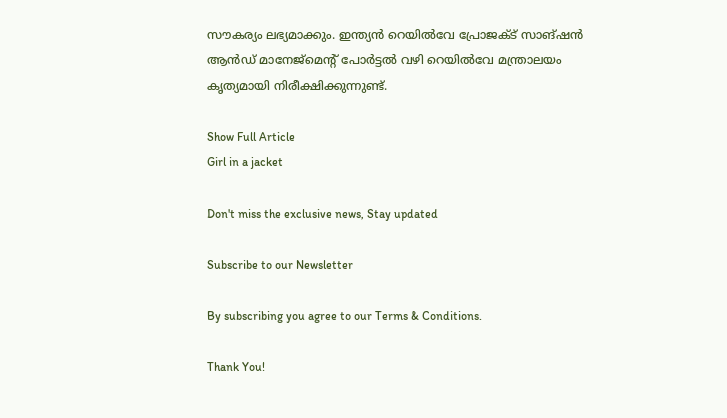സൗകര്യം ലഭ്യമാക്കും. ഇന്ത്യൻ റെയിൽവേ പ്രോജക്ട് സാങ്ഷൻ ആൻഡ് മാനേജ്മെന്റ് പോർട്ടൽ വഴി റെയിൽവേ മന്ത്രാലയം കൃത്യമായി നിരീക്ഷിക്കുന്നുണ്ട്.

Show Full Article
Girl in a jacket

Don't miss the exclusive news, Stay updated

Subscribe to our Newsletter

By subscribing you agree to our Terms & Conditions.

Thank You!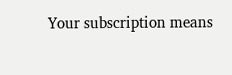Your subscription means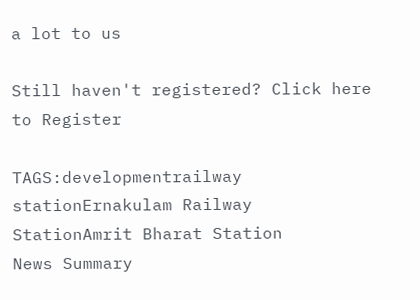a lot to us

Still haven't registered? Click here to Register

TAGS:developmentrailway stationErnakulam Railway StationAmrit Bharat Station
News Summary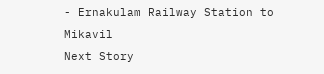- Ernakulam Railway Station to Mikavil
Next Story